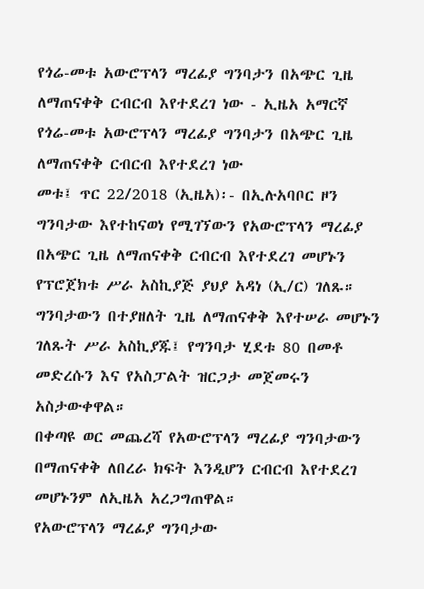የጎሬ-መቱ አውሮፕላን ማረፊያ ግንባታን በአጭር ጊዜ ለማጠናቀቅ ርብርብ እየተደረገ ነው - ኢዜአ አማርኛ
የጎሬ-መቱ አውሮፕላን ማረፊያ ግንባታን በአጭር ጊዜ ለማጠናቀቅ ርብርብ እየተደረገ ነው
መቱ፤ ጥር 22/2018 (ኢዜአ)፡- በኢሉአባቦር ዞን ግንባታው እየተከናወነ የሚገኘውን የአውሮፕላን ማረፊያ በአጭር ጊዜ ለማጠናቀቅ ርብርብ እየተደረገ መሆኑን የፕሮጀክቱ ሥራ አስኪያጅ ያህያ አዳነ (ኢ/ር) ገለጹ።
ግንባታውን በተያዘለት ጊዜ ለማጠናቀቅ እየተሠራ መሆኑን ገለጹት ሥራ አስኪያጁ፤ የግንባታ ሂደቱ 80 በመቶ መድረሱን እና የአስፓልት ዝርጋታ መጀመሩን አስታውቀዋል።
በቀጣዩ ወር መጨረሻ የአውሮፕላን ማረፊያ ግንባታውን በማጠናቀቅ ለበረራ ክፍት እንዲሆን ርብርብ እየተደረገ መሆኑንም ለኢዜአ አረጋግጠዋል።
የአውሮፕላን ማረፊያ ግንባታው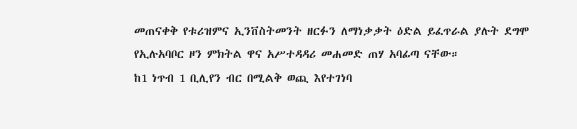መጠናቀቅ የቱሪዝምና ኢንቨስትመንት ዘርፉን ለማነቃቃት ዕድል ይፈጥራል ያሉት ደግሞ የኢሉአባቦር ዞን ምክትል ዋና አሥተዳዳሪ መሐመድ ጠሃ አባፊጣ ናቸው።
ከ1 ነጥብ 1 ቢሊየን ብር በሚልቅ ወጪ እየተገነባ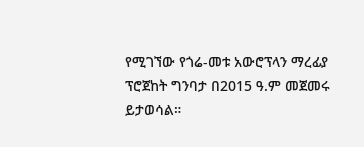የሚገኘው የጎሬ-መቱ አውሮፕላን ማረፊያ ፕሮጀከት ግንባታ በ2015 ዓ.ም መጀመሩ ይታወሳል።